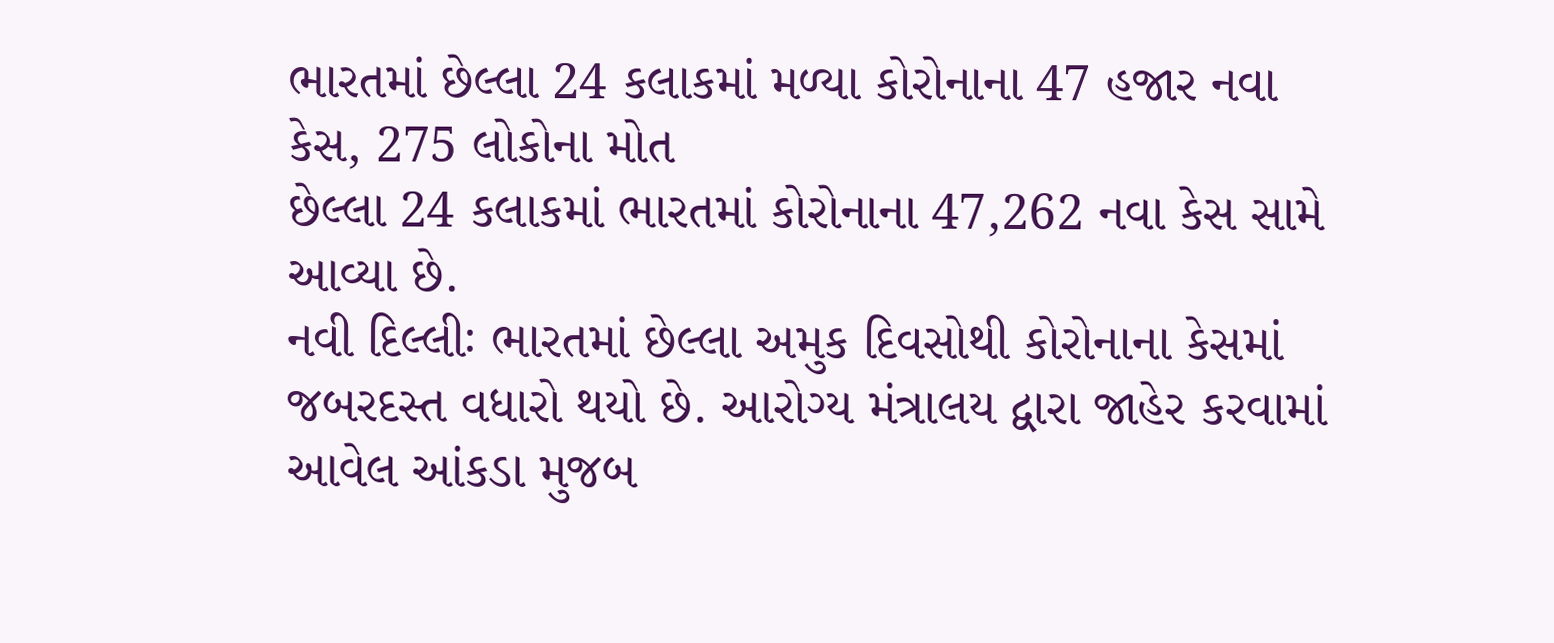ભારતમાં છેલ્લા 24 કલાકમાં મળ્યા કોરોનાના 47 હજાર નવા કેસ, 275 લોકોના મોત
છેલ્લા 24 કલાકમાં ભારતમાં કોરોનાના 47,262 નવા કેસ સામે આવ્યા છે.
નવી દિલ્લીઃ ભારતમાં છેલ્લા અમુક દિવસોથી કોરોનાના કેસમાં જબરદસ્ત વધારો થયો છે. આરોગ્ય મંત્રાલય દ્વારા જાહેર કરવામાં આવેલ આંકડા મુજબ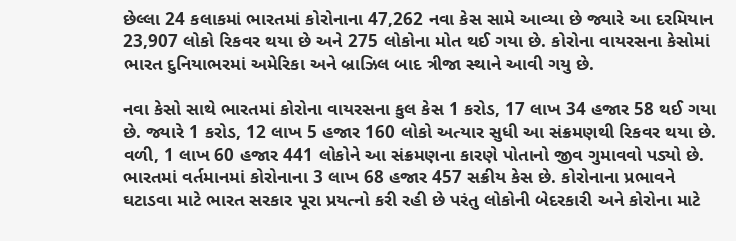છેલ્લા 24 કલાકમાં ભારતમાં કોરોનાના 47,262 નવા કેસ સામે આવ્યા છે જ્યારે આ દરમિયાન 23,907 લોકો રિકવર થયા છે અને 275 લોકોના મોત થઈ ગયા છે. કોરોના વાયરસના કેસોમાં ભારત દુનિયાભરમાં અમેરિકા અને બ્રાઝિલ બાદ ત્રીજા સ્થાને આવી ગયુ છે.

નવા કેસો સાથે ભારતમાં કોરોના વાયરસના કુલ કેસ 1 કરોડ, 17 લાખ 34 હજાર 58 થઈ ગયા છે. જ્યારે 1 કરોડ, 12 લાખ 5 હજાર 160 લોકો અત્યાર સુધી આ સંક્રમણથી રિકવર થયા છે. વળી, 1 લાખ 60 હજાર 441 લોકોને આ સંક્રમણના કારણે પોતાનો જીવ ગુમાવવો પડ્યો છે. ભારતમાં વર્તમાનમાં કોરોનાના 3 લાખ 68 હજાર 457 સક્રીય કેસ છે. કોરોનાના પ્રભાવને ઘટાડવા માટે ભારત સરકાર પૂરા પ્રયત્નો કરી રહી છે પરંતુ લોકોની બેદરકારી અને કોરોના માટે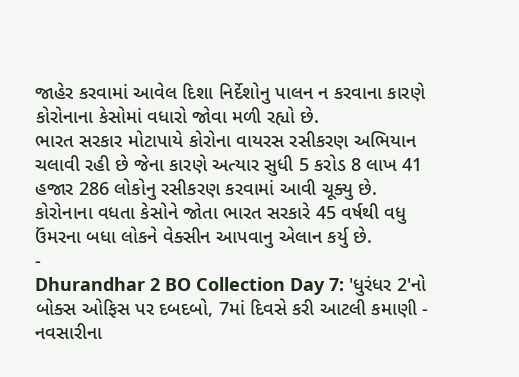જાહેર કરવામાં આવેલ દિશા નિર્દેશોનુ પાલન ન કરવાના કારણે કોરોનાના કેસોમાં વધારો જોવા મળી રહ્યો છે.
ભારત સરકાર મોટાપાયે કોરોના વાયરસ રસીકરણ અભિયાન ચલાવી રહી છે જેના કારણે અત્યાર સુધી 5 કરોડ 8 લાખ 41 હજાર 286 લોકોનુ રસીકરણ કરવામાં આવી ચૂક્યુ છે. કોરોનાના વધતા કેસોને જોતા ભારત સરકારે 45 વર્ષથી વધુ ઉંમરના બધા લોકને વેક્સીન આપવાનુ એલાન કર્યુ છે.
-
Dhurandhar 2 BO Collection Day 7: 'ધુરંધર 2'નો બોક્સ ઓફિસ પર દબદબો, 7માં દિવસે કરી આટલી કમાણી -
નવસારીના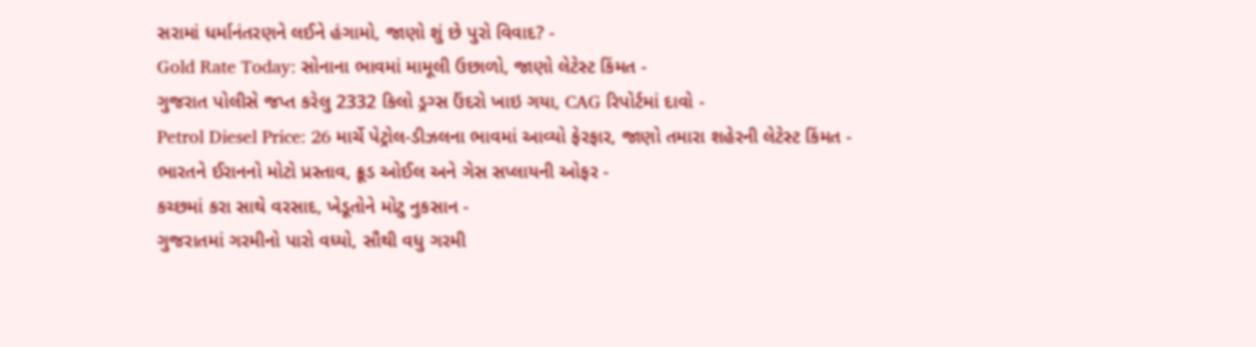સરામાં ધર્માનંતરણને લઈને હંગામો, જાણો શું છે પુરો વિવાદ? -
Gold Rate Today: સોનાના ભાવમાં મામૂલી ઉછાળો, જાણો લેટેસ્ટ કિંમત -
ગુજરાત પોલીસે જપ્ત કરેલુ 2332 કિલો ડ્રગ્સ ઉંદરો ખાઇ ગયા, CAG રિપોર્ટમાં દાવો -
Petrol Diesel Price: 26 માર્ચે પેટ્રોલ-ડીઝલના ભાવમાં આવ્યો ફેરફાર, જાણો તમારા શહેરની લેટેસ્ટ કિંમત -
ભારતને ઈરાનનો મોટો પ્રસ્તાવ, ક્રૂડ ઓઈલ અને ગેસ સપ્લાયની ઓફર -
કચ્છમાં કરા સાથે વરસાદ, ખેડૂતોને મોટુ નુકસાન -
ગુજરાતમાં ગરમીનો પારો વધ્યો, સૌથી વધુ ગરમી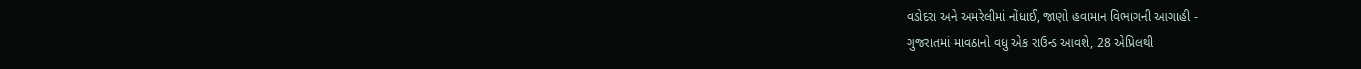વડોદરા અને અમરેલીમાં નોંધાઈ, જાણો હવામાન વિભાગની આગાહી -
ગુજરાતમાં માવઠાનો વધુ એક રાઉન્ડ આવશે, 28 એપ્રિલથી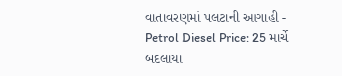વાતાવરણમાં પલટાની આગાહી -
Petrol Diesel Price: 25 માર્ચે બદલાયા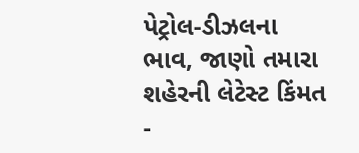પેટ્રોલ-ડીઝલના ભાવ, જાણો તમારા શહેરની લેટેસ્ટ કિંમત -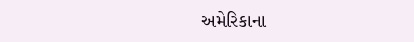અમેરિકાના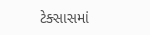ટેક્સાસમાં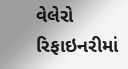વેલેરો રિફાઇનરીમાં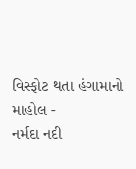વિસ્ફોટ થતા હંગામાનો માહોલ -
નર્મદા નદી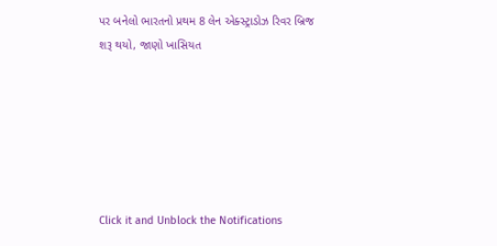પર બનેલો ભારતનો પ્રથમ 8 લેન એક્સ્ટ્રાડોઝ રિવર બ્રિજ શરૂ થયો, જાણો ખાસિયત






Click it and Unblock the Notifications